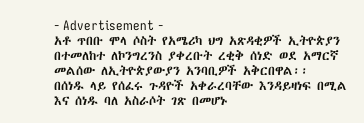- Advertisement -
አቶ ጥበቡ ሞላ ሶስት የአሜሪካ ህግ አጽዳቂዎች ኢትዮጵያን በተመለከተ ለኮንግረንስ ያቀረቡት ረቂቅ ሰነድ ወደ አማርኛ መልሰው ለኢትዮጵያውያን አንባቢዎች አቅርበዋል፡፡
በሰነዱ ላይ የሰፈሩ ጉዳዮች አቀራረባቸው እንዳይዛነፍ በሚል እና ሰነዱ ባለ አስራሶት ገጽ በመሆኑ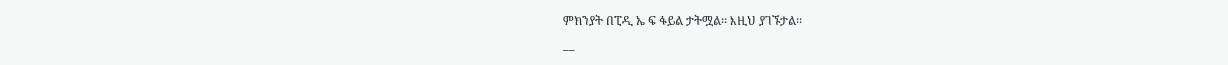ምክንያት በፒዲ ኤ ፍ ፋይል ታትሟል፡፡ እዚህ ያገኙታል፡፡
__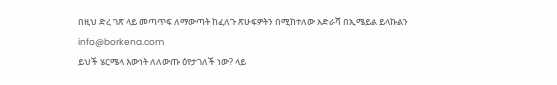በዚህ ድረ ገጽ ላይ መጣጥፍ ለማውጣት ከፈለጉ ጽሁፍዎትን በሚከተለው አድራሻ በኢሜይል ይላኩልን info@borkena.com
ይህች ሄርሜላ እውነት ለለውጡ ዕየታገለች ነው? ላይ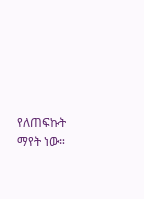የለጠፍኩት ማየት ነው።